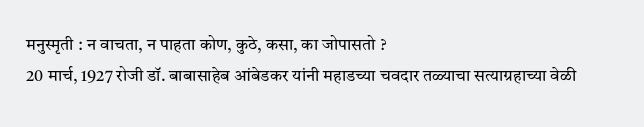मनुस्मृती : न वाचता, न पाहता कोण, कुठे, कसा, का जोपासतो ?
20 मार्च, 1927 रोजी डॉ. बाबासाहेब आंबेडकर यांनी महाडच्या चवदार तळ्याचा सत्याग्रहाच्या वेळी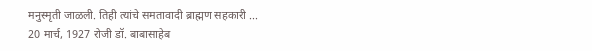मनुस्मृती जाळली. तिही त्यांचे समतावादी ब्राह्मण सहकारी ...
20 मार्च, 1927 रोजी डॉ. बाबासाहेब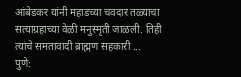आंबेडकर यांनी महाडच्या चवदार तळ्याचा सत्याग्रहाच्या वेळी मनुस्मृती जाळली. तिही त्यांचे समतावादी ब्राह्मण सहकारी ...
पुणे: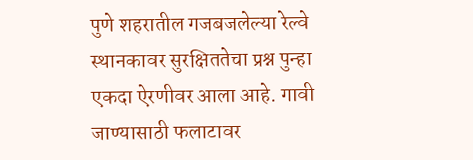पुणे शहरातील गजबजलेल्या रेल्वे स्थानकावर सुरक्षिततेचा प्रश्न पुन्हा एकदा ऐरणीवर आला आहे. गावी जाण्यासाठी फलाटावर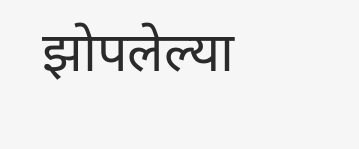झोपलेल्या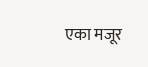एका मजूर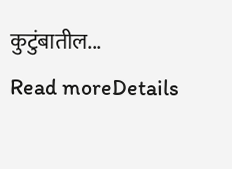कुटुंबातील...
Read moreDetails